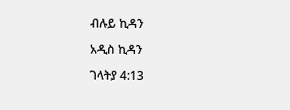ብሉይ ኪዳን

አዲስ ኪዳን

ገላትያ 4:13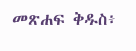መጽሐፍ ቅዱስ፥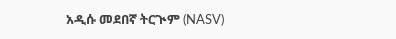አዲሱ መደበኛ ትርጒም (NASV)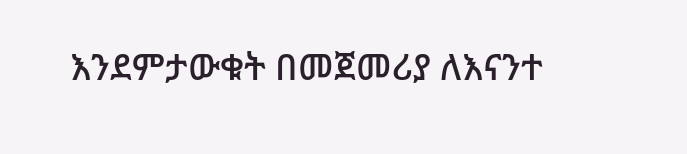እንደምታውቁት በመጀመሪያ ለእናንተ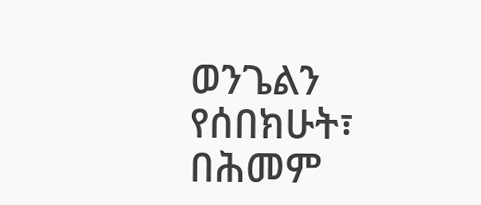ወንጌልን የሰበክሁት፣ በሕመም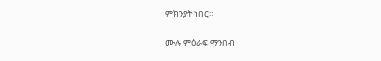ምክንያት ነበር።

ሙሉ ምዕራፍ ማንበብ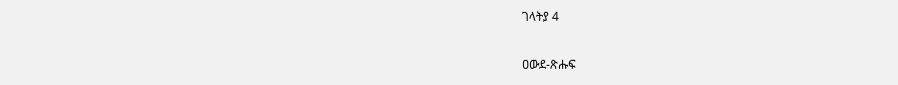ገላትያ 4

ዐውደ-ጽሑፍ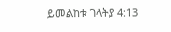ይመልከቱ ገላትያ 4:13